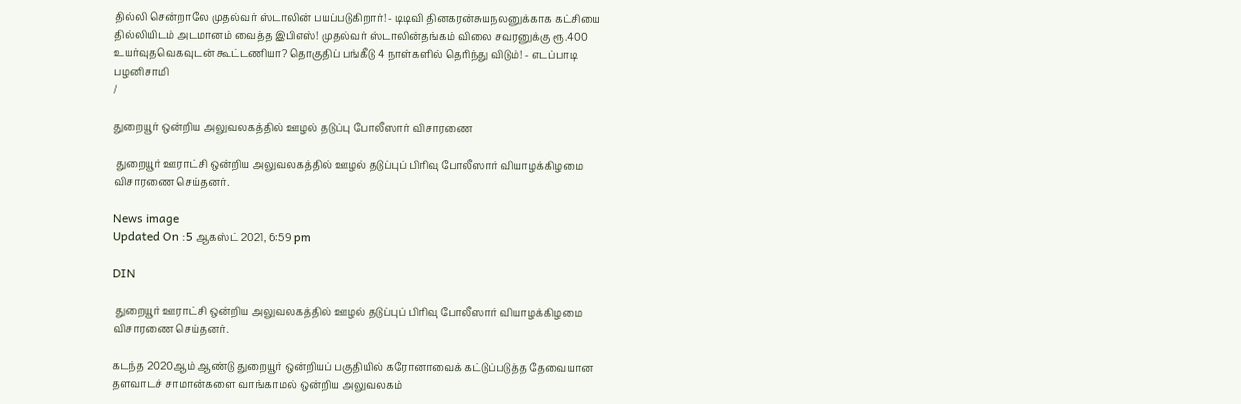தில்லி சென்றாலே முதல்வர் ஸ்டாலின் பயப்படுகிறார்! - டிடிவி தினகரன்சுயநலனுக்காக கட்சியை தில்லியிடம் அடமானம் வைத்த இபிஎஸ்! முதல்வர் ஸ்டாலின்தங்கம் விலை சவரனுக்கு ரூ.400 உயர்வுதவெகவுடன் கூட்டணியா? தொகுதிப் பங்கீடு 4 நாள்களில் தெரிந்து விடும்! - எடப்பாடி பழனிசாமி
/

துறையூர் ஒன்றிய அலுவலகத்தில் ஊழல் தடுப்பு போலீஸார் விசாரணை

 துறையூர் ஊராட்சி ஒன்றிய அலுவலகத்தில் ஊழல் தடுப்புப் பிரிவு போலீஸார் வியாழக்கிழமை விசாரணை செய்தனர்.

News image
Updated On :5 ஆகஸ்ட் 2021, 6:59 pm

DIN

 துறையூர் ஊராட்சி ஒன்றிய அலுவலகத்தில் ஊழல் தடுப்புப் பிரிவு போலீஸார் வியாழக்கிழமை விசாரணை செய்தனர்.

கடந்த 2020ஆம் ஆண்டு துறையூர் ஒன்றியப் பகுதியில் கரோனாவைக் கட்டுப்படுத்த தேவையான தளவாடச் சாமான்களை வாங்காமல் ஒன்றிய அலுவலகம்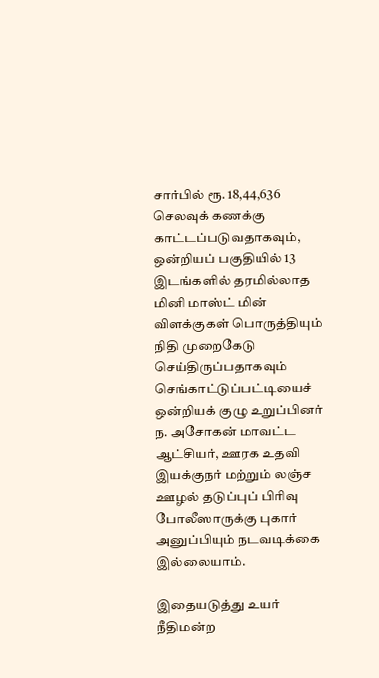சார்பில் ரூ. 18,44,636 செலவுக் கணக்கு காட்டப்படுவதாகவும், ஒன்றியப் பகுதியில் 13 இடங்களில் தரமில்லாத மினி மாஸ்ட் மின் விளக்குகள் பொருத்தியும் நிதி முறைகேடு செய்திருப்பதாகவும் செங்காட்டுப்பட்டியைச் ஒன்றியக் குழு உறுப்பினர் ந. அசோகன் மாவட்ட ஆட்சியர், ஊரக உதவி இயக்குநர் மற்றும் லஞ்ச ஊழல் தடுப்புப் பிரிவு போலீஸாருக்கு புகார் அனுப்பியும் நடவடிக்கை இல்லையாம்.

இதையடுத்து உயர் நீதிமன்ற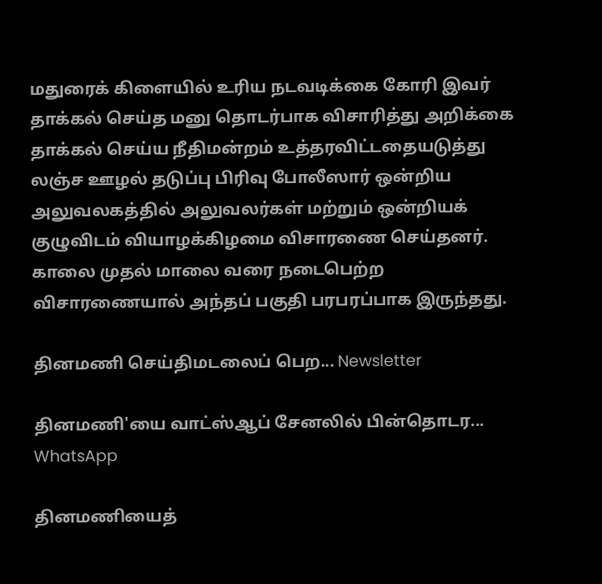மதுரைக் கிளையில் உரிய நடவடிக்கை கோரி இவர் தாக்கல் செய்த மனு தொடர்பாக விசாரித்து அறிக்கை தாக்கல் செய்ய நீதிமன்றம் உத்தரவிட்டதையடுத்து லஞ்ச ஊழல் தடுப்பு பிரிவு போலீஸார் ஒன்றிய அலுவலகத்தில் அலுவலர்கள் மற்றும் ஒன்றியக் குழுவிடம் வியாழக்கிழமை விசாரணை செய்தனர். காலை முதல் மாலை வரை நடைபெற்ற விசாரணையால் அந்தப் பகுதி பரபரப்பாக இருந்தது.

தினமணி செய்திமடலைப் பெற... Newsletter

தினமணி'யை வாட்ஸ்ஆப் சேனலில் பின்தொடர... WhatsApp

தினமணியைத்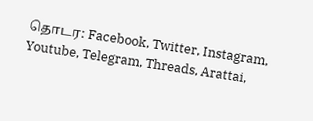தொடர: Facebook, Twitter, Instagram, Youtube, Telegram, Threads, Arattai,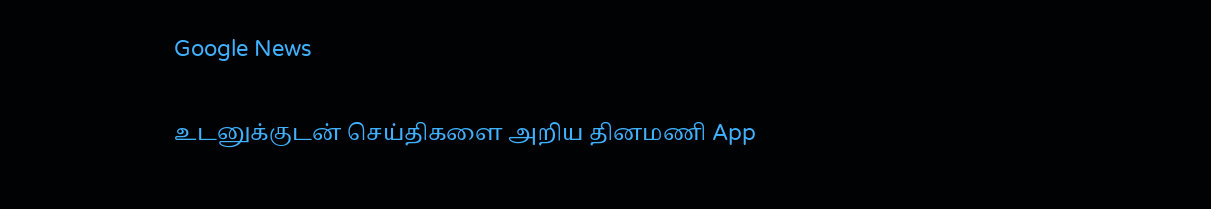Google News

உடனுக்குடன் செய்திகளை அறிய தினமணி App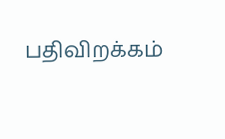பதிவிறக்கம்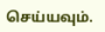செய்யவும்.